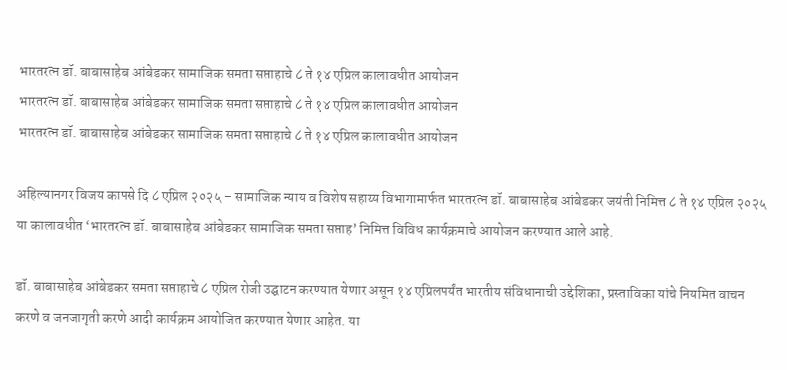भारतरत्न डॉ. बाबासाहेब आंबेडकर सामाजिक समता सप्ताहाचे ८ ते १४ एप्रिल कालावधीत आयोजन
भारतरत्न डॉ. बाबासाहेब आंबेडकर सामाजिक समता सप्ताहाचे ८ ते १४ एप्रिल कालावधीत आयोजन
भारतरत्न डॉ. बाबासाहेब आंबेडकर सामाजिक समता सप्ताहाचे ८ ते १४ एप्रिल कालावधीत आयोजन

अहिल्यानगर विजय कापसे दि ८ एप्रिल २०२५ – सामाजिक न्याय व विशेष सहाय्य विभागामार्फत भारतरत्न डॉ. बाबासाहेब आंबेडकर जयंती निमित्त ८ ते १४ एप्रिल २०२५ या कालावधीत ‘भारतरत्न डॉ. बाबासाहेब आंबेडकर सामाजिक समता सप्ताह’ निमित्त विविध कार्यक्रमाचे आयोजन करण्यात आले आहे.

डॉ. बाबासाहेब आंबेडकर समता सप्ताहाचे ८ एप्रिल रोजी उद्घाटन करण्यात येणार असून १४ एप्रिलपर्यंत भारतीय संविधानाची उद्देशिका, प्रस्ताविका यांचे नियमित वाचन करणे व जनजागृती करणे आदी कार्यक्रम आयोजित करण्यात येणार आहेत. या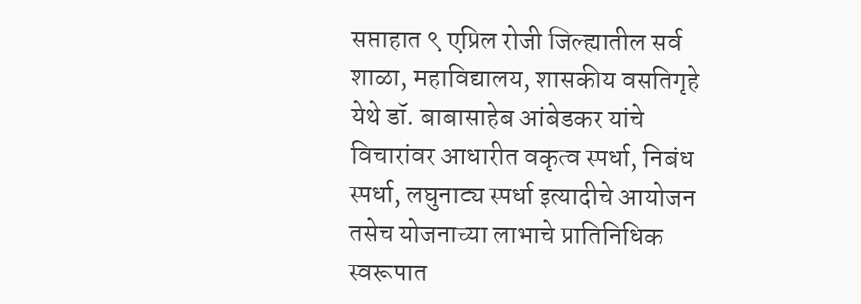सप्ताहात ९ एप्रिल रोजी जिल्ह्यातील सर्व शाळा, महाविद्यालय, शासकीय वसतिगृहे येथे डॉ. बाबासाहेब आंबेडकर यांचे विचारांवर आधारीत वकृत्व स्पर्धा, निबंध स्पर्धा, लघुनाट्य स्पर्धा इत्यादीचे आयोजन तसेच योजनाच्या लाभाचे प्रातिनिधिक स्वरूपात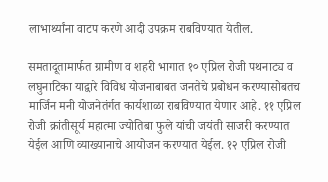लाभार्थ्यांना वाटप करणे आदी उपक्रम राबविण्यात येतील.

समतादूतामार्फत ग्रामीण व शहरी भागात १० एप्रिल रोजी पथनाट्य व लघुनाटिका याद्वारे विविध योजनाबाबत जनतेचे प्रबोधन करण्यासोबतच मार्जिन मनी योजनेतंर्गत कार्यशाळा राबविण्यात येणार आहे. ११ एप्रिल रोजी क्रांतीसूर्य महात्मा ज्योतिबा फुले यांची जयंती साजरी करण्यात येईल आणि व्याख्यानाचे आयोजन करण्यात येईल. १२ एप्रिल रोजी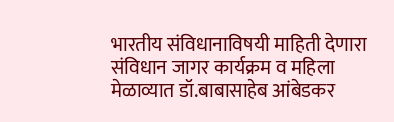भारतीय संविधानाविषयी माहिती देणारा संविधान जागर कार्यक्रम व महिला मेळाव्यात डॉ.बाबासाहेब आंबेडकर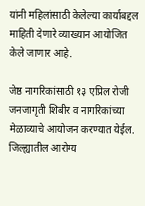यांनी महिलांसाठी केलेल्या कार्याबद्दल माहिती देणारे व्याख्यान आयोजित केले जाणार आहे.

जेष्ठ नागरिकांसाठी १३ एप्रिल रोजी जनजागृती शिबीर व नागरिकांच्या मेळाव्याचे आयोजन करण्यात येईल. जिल्ह्यातील आरोग्य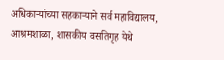अधिकाऱ्यांच्या सहकाऱ्याने सर्व महाविद्यालय, आश्रमशाळा, शासकीय वसतिगृह येथे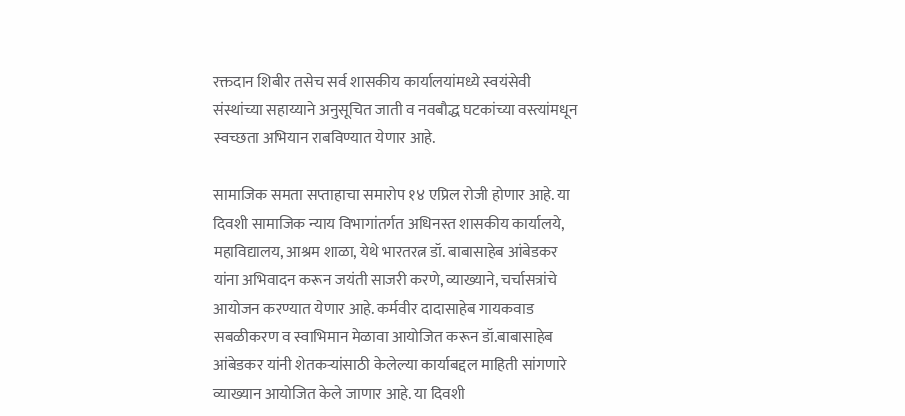रक्तदान शिबीर तसेच सर्व शासकीय कार्यालयांमध्ये स्वयंसेवी संस्थांच्या सहाय्याने अनुसूचित जाती व नवबौद्ध घटकांच्या वस्त्यांमधून स्वच्छता अभियान राबविण्यात येणार आहे.

सामाजिक समता सप्ताहाचा समारोप १४ एप्रिल रोजी होणार आहे. या दिवशी सामाजिक न्याय विभागांतर्गत अधिनस्त शासकीय कार्यालये, महाविद्यालय, आश्रम शाळा, येथे भारतरत्न डॉ. बाबासाहेब आंबेडकर यांना अभिवादन करून जयंती साजरी करणे, व्याख्याने, चर्चासत्रांचे आयोजन करण्यात येणार आहे. कर्मवीर दादासाहेब गायकवाड सबळीकरण व स्वाभिमान मेळावा आयोजित करून डॉ.बाबासाहेब आंबेडकर यांनी शेतकऱ्यांसाठी केलेल्या कार्याबद्दल माहिती सांगणारे व्याख्यान आयोजित केले जाणार आहे. या दिवशी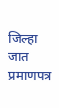जिल्हा जात प्रमाणपत्र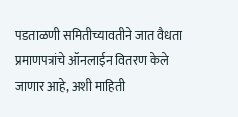पडताळणी समितीच्यावतीने जात वैधता प्रमाणपत्रांचे ऑनलाईन वितरण केले जाणार आहे, अशी माहिती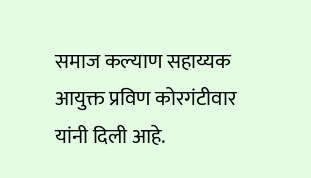समाज कल्याण सहाय्यक आयुक्त प्रविण कोरगंटीवार यांनी दिली आहे.